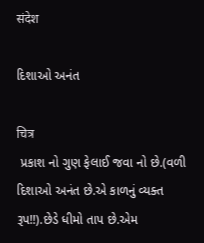संदेश

દિશાઓ અનંત

चित्र
 પ્રકાશ નો ગુણ ફેલાઈ જવા નો છે.(વળી દિશાઓ અનંત છે.એ કાળનું વ્યક્ત રૂપ!!).છેડે ધીમો તાપ છે.એમ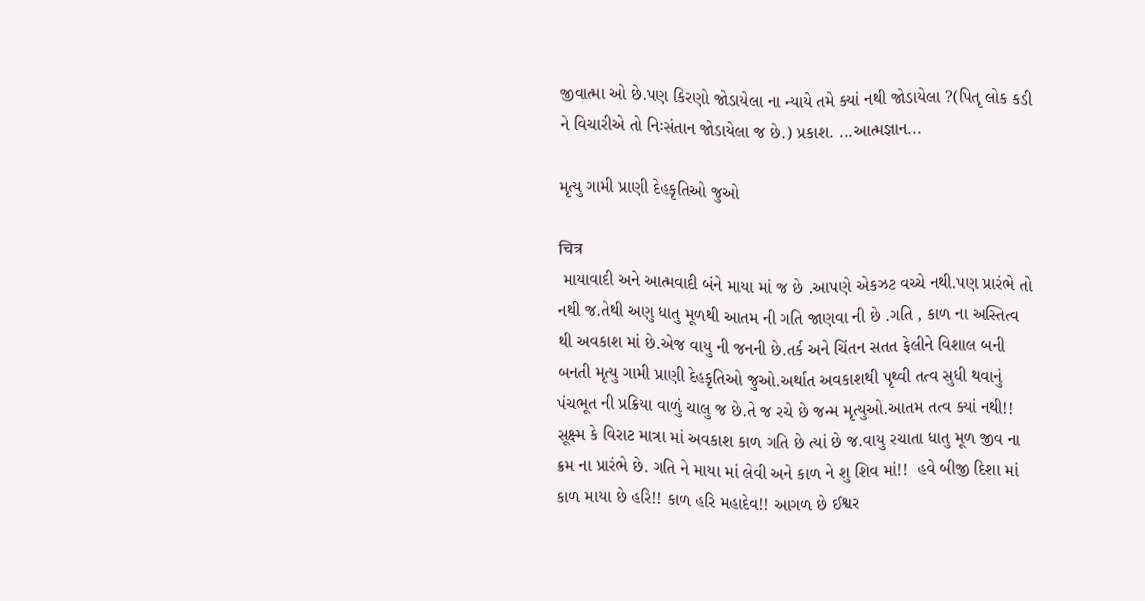જીવાત્મા ઓ છે.પણ કિરણો જોડાયેલા ના ન્યાયે તમે ક્યાં નથી જોડાયેલા ?(પિતૃ લોક કડી ને વિચારીએ તો નિઃસંતાન જોડાયેલા જ છે.) પ્રકાશ. ...આત્મજ્ઞાન...

મૃત્યુ ગામી પ્રાણી દેહકૃતિઓ જુઓ

चित्र
 માયાવાદી અને આત્મવાદી બંને માયા માં જ છે .આપણે એકઝટ વચ્ચે નથી.પણ પ્રારંભે તો નથી જ.તેથી અણુ ધાતુ મૂળથી આતમ ની ગતિ જાણવા ની છે .ગતિ , કાળ ના અસ્તિત્વ થી અવકાશ માં છે.એજ વાયુ ની જનની છે.તર્ક અને ચિંતન સતત ફેલીને વિશાલ બની બનતી મૃત્યુ ગામી પ્રાણી દેહકૃતિઓ જુઓ.અર્થાત અવકાશથી પૃથ્વી તત્વ સુધી થવાનું પંચભૂત ની પ્રક્રિયા વાળું ચાલુ જ છે.તે જ રચે છે જન્મ મૃત્યુઓ.આતમ તત્વ ક્યાં નથી!!  સૂક્ષ્મ કે વિરાટ માત્રા માં અવકાશ કાળ ગતિ છે ત્યાં છે જ.વાયુ રચાતા ધાતુ મૂળ જીવ ના ક્રમ ના પ્રારંભે છે. ગતિ ને માયા માં લેવી અને કાળ ને શુ શિવ માં!!  હવે બીજી દિશા માં કાળ માયા છે હરિ!! કાળ હરિ મહાદેવ!! આગળ છે ઈશ્વર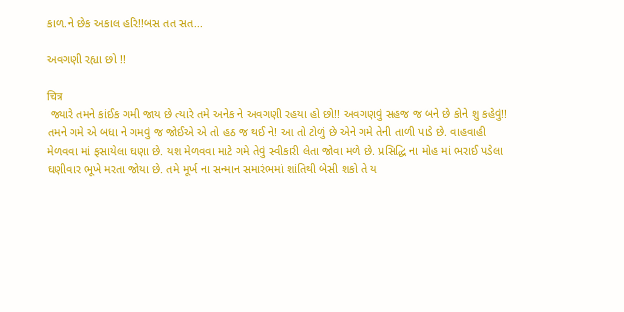કાળ.ને છેક અકાલ હરિ!!બસ તત સત...

અવગણી રહ્યા છો !!

चित्र
 જ્યારે તમને કાંઈક ગમી જાય છે ત્યારે તમે અનેક ને અવગણી રહયા હો છો!! અવગણવું સહજ જ બને છે કોને શુ કહેવું!! તમને ગમે એ બધા ને ગમવું જ જોઈએ એ તો હઠ જ થઈ ને! આ તો ટોળું છે એને ગમે તેની તાળી પાડે છે. વાહવાહી મેળવવા માં ફસાયેલા ઘણા છે. યશ મેળવવા માટે ગમે તેવું સ્વીકારી લેતા જોવા મળે છે. પ્રસિદ્ધિ ના મોહ માં ભરાઈ પડેલા ઘણીવાર ભૂખે મરતા જોયા છે. તમે મૂર્ખ ના સન્માન સમારંભમાં શાંતિથી બેસી શકો તે ય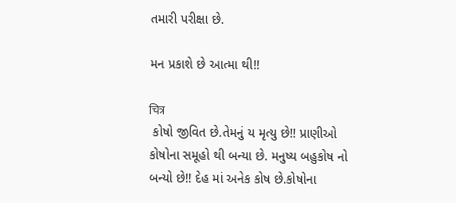તમારી પરીક્ષા છે.

મન પ્રકાશે છે આત્મા થી!!

चित्र
 કોષો જીવિત છે.તેમનું ય મૃત્યુ છે!! પ્રાણીઓ કોષોના સમૂહો થી બન્યા છે. મનુષ્ય બહુકોષ નો બન્યો છે!! દેહ માં અનેક કોષ છે.કોષોના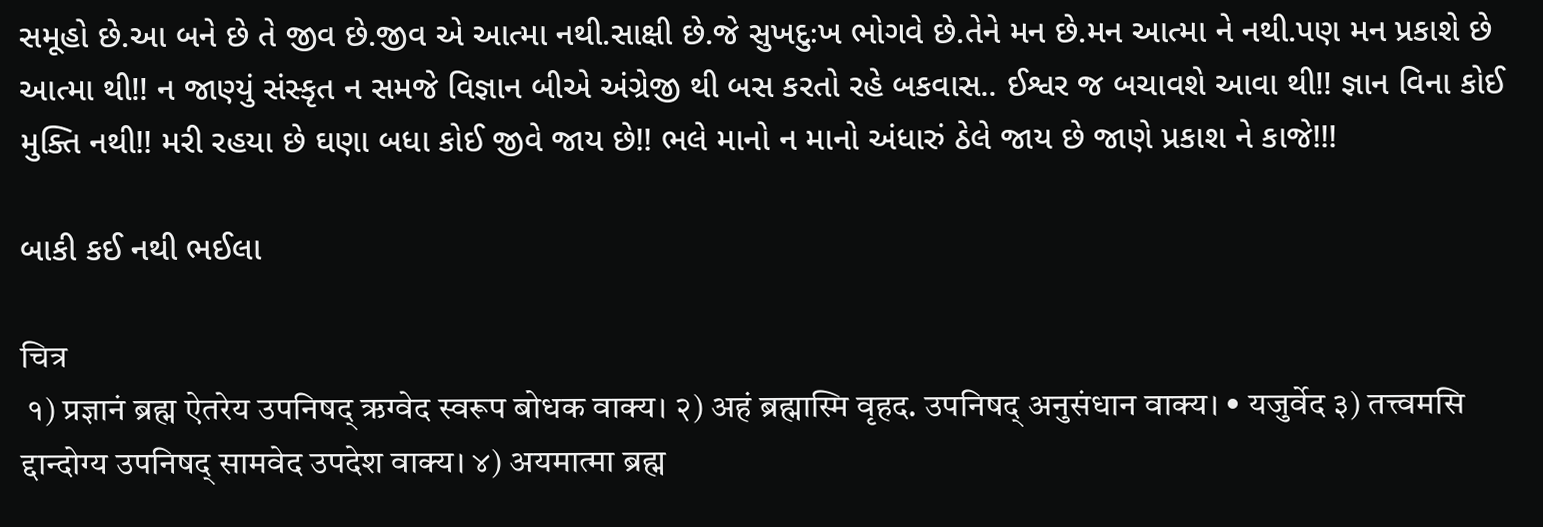સમૂહો છે.આ બને છે તે જીવ છે.જીવ એ આત્મા નથી.સાક્ષી છે.જે સુખદુઃખ ભોગવે છે.તેને મન છે.મન આત્મા ને નથી.પણ મન પ્રકાશે છે આત્મા થી!! ન જાણ્યું સંસ્કૃત ન સમજે વિજ્ઞાન બીએ અંગ્રેજી થી બસ કરતો રહે બકવાસ.. ઈશ્વર જ બચાવશે આવા થી!! જ્ઞાન વિના કોઈ મુક્તિ નથી!! મરી રહયા છે ઘણા બધા કોઈ જીવે જાય છે!! ભલે માનો ન માનો અંધારું ઠેલે જાય છે જાણે પ્રકાશ ને કાજે!!!

બાકી કઈ નથી ભઈલા

चित्र
 १) प्रज्ञानं ब्रह्म ऐतरेय उपनिषद् ऋग्वेद स्वरूप बोधक वाक्य। २) अहं ब्रह्मास्मि वृहद. उपनिषद् अनुसंधान वाक्य। • यजुर्वेद ३) तत्त्वमसि द्दान्दोग्य उपनिषद् सामवेद उपदेश वाक्य। ४) अयमात्मा ब्रह्म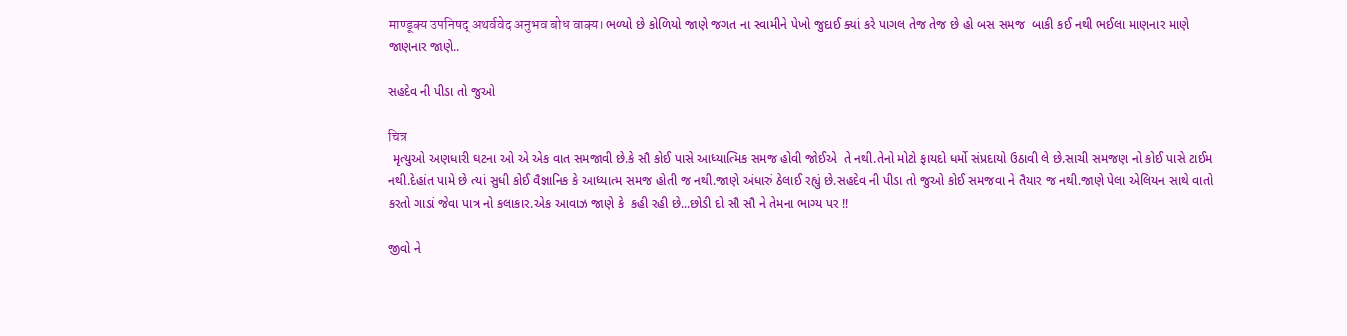माण्डूक्य उपनिषद् अथर्ववेद अनुभव बोध वाक्य। ભળ્યો છે કોળિયો જાણે જગત ના સ્વામીને પેખો જુદાઈ ક્યાં કરે પાગલ તેજ તેજ છે હો બસ સમજ  બાકી કઈ નથી ભઈલા માણનાર માણે જાણનાર જાણે..

સહદેવ ની પીડા તો જુઓ

चित्र
 મૃત્યુઓ અણધારી ઘટના ઓ એ એક વાત સમજાવી છે.કે સૌ કોઈ પાસે આધ્યાત્મિક સમજ હોવી જોઈએ  તે નથી.તેનો મોટો ફાયદો ધર્મો સંપ્રદાયો ઉઠાવી લે છે.સાચી સમજણ નો કોઈ પાસે ટાઈમ નથી.દેહાંત પામે છે ત્યાં સુધી કોઈ વૈજ્ઞાનિક કે આધ્યાત્મ સમજ હોતી જ નથી.જાણે અંધારું ઠેલાઈ રહ્યું છે.સહદેવ ની પીડા તો જુઓ કોઈ સમજવા ને તૈયાર જ નથી.જાણે પેલા એલિયન સાથે વાતો કરતો ગાડાં જેવા પાત્ર નો કલાકાર.એક આવાઝ જાણે કે  કહી રહી છે...છોડી દો સૌ સૌ ને તેમના ભાગ્ય પર !!

જીવો ને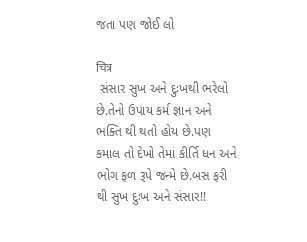જતા પણ જોઈ લો

चित्र
 સંસાર સુખ અને દુઃખથી ભરેલો છે.તેનો ઉપાય કર્મ જ્ઞાન અને ભક્તિ થી થતો હોય છે.પણ કમાલ તો દેખો તેમાં કીર્તિ ધન અને ભોગ ફળ રૂપે જન્મે છે.બસ ફરી થી સુખ દુઃખ અને સંસાર!!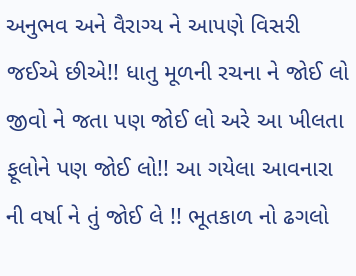અનુભવ અને વૈરાગ્ય ને આપણે વિસરી જઈએ છીએ!! ધાતુ મૂળની રચના ને જોઈ લો જીવો ને જતા પણ જોઈ લો અરે આ ખીલતા ફૂલોને પણ જોઈ લો!! આ ગયેલા આવનારા ની વર્ષા ને તું જોઈ લે !! ભૂતકાળ નો ઢગલો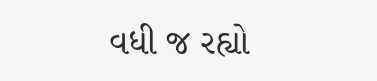વધી જ રહ્યો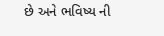છે અને ભવિષ્ય ની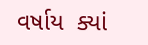વર્ષાય  ક્યાં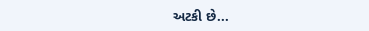અટકી છે...